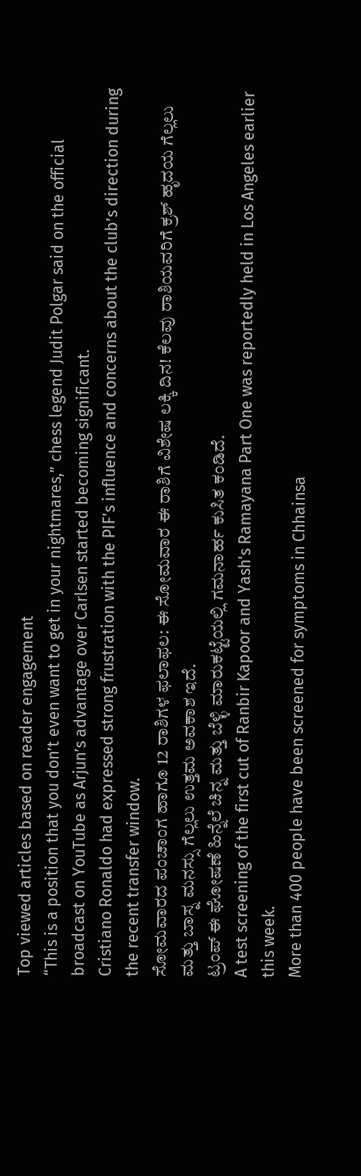Top viewed articles based on reader engagement
“This is a position that you don’t even want to get in your nightmares,” chess legend Judit Polgar said on the official broadcast on YouTube as Arjun’s advantage over Carlsen started becoming significant.
Cristiano Ronaldo had expressed strong frustration with the PIF's influence and concerns about the club’s direction during the recent transfer window.
ಸೋಮವಾರದ ಪಂಚಾಂಗ ಹಾಗೂ 12 ರಾಶಿಗಳ ಫಲಾಫಲ: ಈ ಸೋಮವಾರ ಈ ರಾಶಿಗೆ ವಿಶೇಷ ಲಕ್ಕಿ ದಿನ! ಕೆಲವು ರಾಶಿಯವರಿಗೆ ಕ್ರಶ್ ಹೃದಯ ಗೆಲ್ಲಲು ಮತ್ತು ಬಾಸ್ನ ಮನಸ್ಸು ಗೆಲ್ಲಲು ಉತ್ತಮ ಅವಕಾಶ ಇದೆ.
ಟ್ರಂಪ್ ಈ ಘೋಷಣೆ ಹಿನ್ನೆಲೆ ಚಿನ್ನ ಮತ್ತು ಬೆಳ್ಳಿ ಮಾರುಕಟ್ಟೆಯಲ್ಲಿ ಗಮನಾರ್ಹ ಕುಸಿತ ಕಂಡಿದೆ.
A test screening of the first cut of Ranbir Kapoor and Yash's Ramayana Part One was reportedly held in Los Angeles earlier this week.
More than 400 people have been screened for symptoms in Chhainsa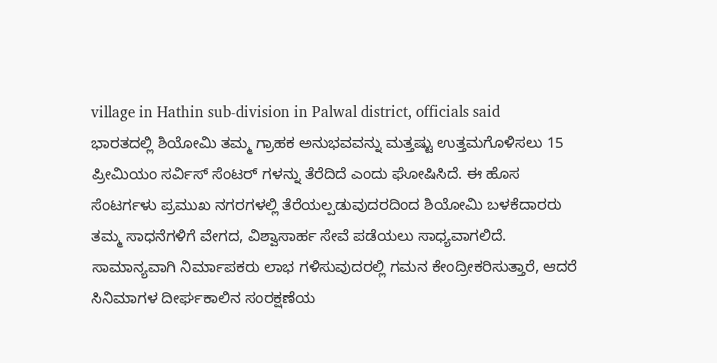village in Hathin sub-division in Palwal district, officials said
ಭಾರತದಲ್ಲಿ ಶಿಯೋಮಿ ತಮ್ಮ ಗ್ರಾಹಕ ಅನುಭವವನ್ನು ಮತ್ತಷ್ಟು ಉತ್ತಮಗೊಳಿಸಲು 15 ಪ್ರೀಮಿಯಂ ಸರ್ವಿಸ್ ಸೆಂಟರ್ ಗಳನ್ನು ತೆರೆದಿದೆ ಎಂದು ಘೋಷಿಸಿದೆ. ಈ ಹೊಸ ಸೆಂಟರ್ಗಳು ಪ್ರಮುಖ ನಗರಗಳಲ್ಲಿ ತೆರೆಯಲ್ಪಡುವುದರದಿಂದ ಶಿಯೋಮಿ ಬಳಕೆದಾರರು ತಮ್ಮ ಸಾಧನೆಗಳಿಗೆ ವೇಗದ, ವಿಶ್ವಾಸಾರ್ಹ ಸೇವೆ ಪಡೆಯಲು ಸಾಧ್ಯವಾಗಲಿದೆ.
ಸಾಮಾನ್ಯವಾಗಿ ನಿರ್ಮಾಪಕರು ಲಾಭ ಗಳಿಸುವುದರಲ್ಲಿ ಗಮನ ಕೇಂದ್ರೀಕರಿಸುತ್ತಾರೆ, ಆದರೆ ಸಿನಿಮಾಗಳ ದೀರ್ಘಕಾಲಿನ ಸಂರಕ್ಷಣೆಯ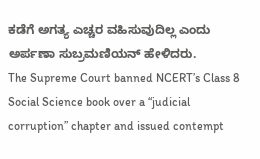ಕಡೆಗೆ ಅಗತ್ಯ ಎಚ್ಚರ ವಹಿಸುವುದಿಲ್ಲ ಎಂದು ಅರ್ಪಣಾ ಸುಬ್ರಮಣಿಯನ್ ಹೇಳಿದರು.
The Supreme Court banned NCERT’s Class 8 Social Science book over a “judicial corruption” chapter and issued contempt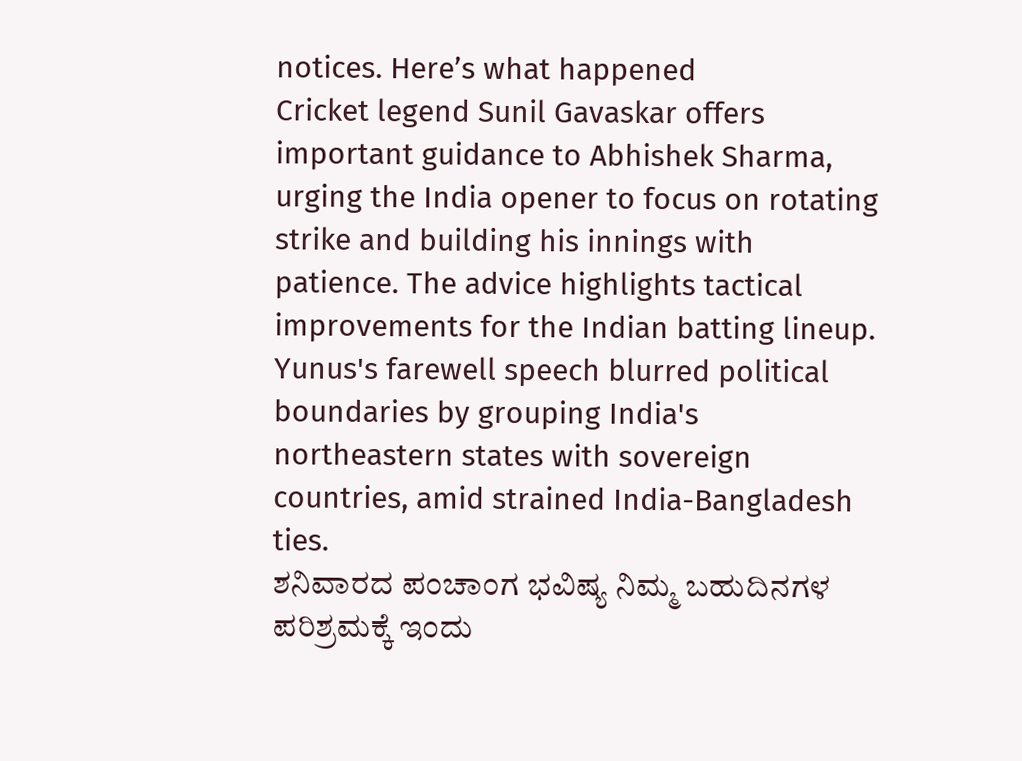notices. Here’s what happened
Cricket legend Sunil Gavaskar offers important guidance to Abhishek Sharma, urging the India opener to focus on rotating strike and building his innings with patience. The advice highlights tactical improvements for the Indian batting lineup.
Yunus's farewell speech blurred political boundaries by grouping India's northeastern states with sovereign countries, amid strained India-Bangladesh ties.
ಶನಿವಾರದ ಪಂಚಾಂಗ ಭವಿಷ್ಯ ನಿಮ್ಮ ಬಹುದಿನಗಳ ಪರಿಶ್ರಮಕ್ಕೆ ಇಂದು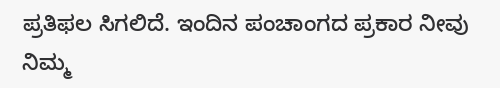ಪ್ರತಿಫಲ ಸಿಗಲಿದೆ. ಇಂದಿನ ಪಂಚಾಂಗದ ಪ್ರಕಾರ ನೀವು ನಿಮ್ಮ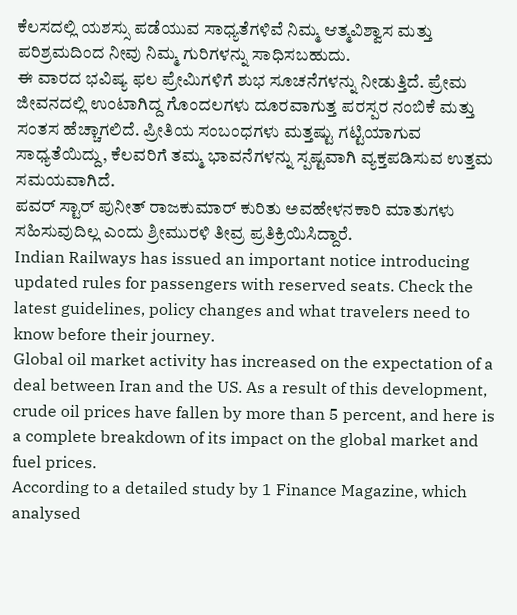ಕೆಲಸದಲ್ಲಿ ಯಶಸ್ಸು ಪಡೆಯುವ ಸಾಧ್ಯತೆಗಳಿವೆ ನಿಮ್ಮ ಆತ್ಮವಿಶ್ವಾಸ ಮತ್ತು ಪರಿಶ್ರಮದಿಂದ ನೀವು ನಿಮ್ಮ ಗುರಿಗಳನ್ನು ಸಾಧಿಸಬಹುದು.
ಈ ವಾರದ ಭವಿಷ್ಯ ಫಲ ಪ್ರೇಮಿಗಳಿಗೆ ಶುಭ ಸೂಚನೆಗಳನ್ನು ನೀಡುತ್ತಿದೆ. ಪ್ರೇಮ ಜೀವನದಲ್ಲಿ ಉಂಟಾಗಿದ್ದ ಗೊಂದಲಗಳು ದೂರವಾಗುತ್ತ ಪರಸ್ಪರ ನಂಬಿಕೆ ಮತ್ತು ಸಂತಸ ಹೆಚ್ಚಾಗಲಿದೆ. ಪ್ರೀತಿಯ ಸಂಬಂಧಗಳು ಮತ್ತಷ್ಟು ಗಟ್ಟಿಯಾಗುವ ಸಾಧ್ಯತೆಯಿದ್ದು, ಕೆಲವರಿಗೆ ತಮ್ಮ ಭಾವನೆಗಳನ್ನು ಸ್ಪಷ್ಟವಾಗಿ ವ್ಯಕ್ತಪಡಿಸುವ ಉತ್ತಮ ಸಮಯವಾಗಿದೆ.
ಪವರ್ ಸ್ಟಾರ್ ಪುನೀತ್ ರಾಜಕುಮಾರ್ ಕುರಿತು ಅವಹೇಳನಕಾರಿ ಮಾತುಗಳು ಸಹಿಸುವುದಿಲ್ಲ ಎಂದು ಶ್ರೀಮುರಳಿ ತೀವ್ರ ಪ್ರತಿಕ್ರಿಯಿಸಿದ್ದಾರೆ.
Indian Railways has issued an important notice introducing updated rules for passengers with reserved seats. Check the latest guidelines, policy changes and what travelers need to know before their journey.
Global oil market activity has increased on the expectation of a deal between Iran and the US. As a result of this development, crude oil prices have fallen by more than 5 percent, and here is a complete breakdown of its impact on the global market and fuel prices.
According to a detailed study by 1 Finance Magazine, which analysed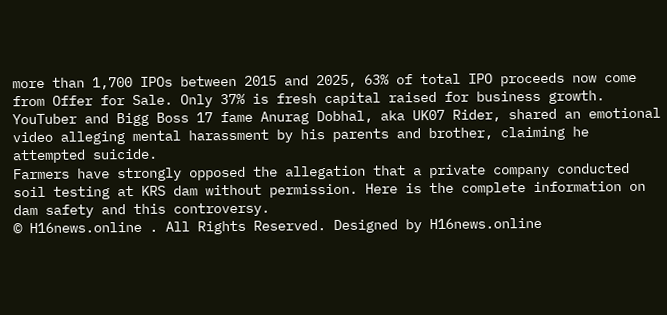more than 1,700 IPOs between 2015 and 2025, 63% of total IPO proceeds now come from Offer for Sale. Only 37% is fresh capital raised for business growth.
YouTuber and Bigg Boss 17 fame Anurag Dobhal, aka UK07 Rider, shared an emotional video alleging mental harassment by his parents and brother, claiming he attempted suicide.
Farmers have strongly opposed the allegation that a private company conducted soil testing at KRS dam without permission. Here is the complete information on dam safety and this controversy.
© H16news.online . All Rights Reserved. Designed by H16news.online